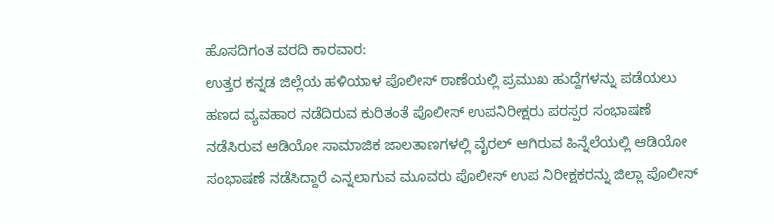ಹೊಸದಿಗಂತ ವರದಿ ಕಾರವಾರ:
ಉತ್ತರ ಕನ್ನಡ ಜಿಲ್ಲೆಯ ಹಳಿಯಾಳ ಪೊಲೀಸ್ ಠಾಣೆಯಲ್ಲಿ ಪ್ರಮುಖ ಹುದ್ದೆಗಳನ್ನು ಪಡೆಯಲು ಹಣದ ವ್ಯವಹಾರ ನಡೆದಿರುವ ಕುರಿತಂತೆ ಪೊಲೀಸ್ ಉಪನಿರೀಕ್ಷರು ಪರಸ್ಪರ ಸಂಭಾಷಣೆ ನಡೆಸಿರುವ ಆಡಿಯೋ ಸಾಮಾಜಿಕ ಜಾಲತಾಣಗಳಲ್ಲಿ ವೈರಲ್ ಆಗಿರುವ ಹಿನ್ನೆಲೆಯಲ್ಲಿ ಆಡಿಯೋ ಸಂಭಾಷಣೆ ನಡೆಸಿದ್ದಾರೆ ಎನ್ನಲಾಗುವ ಮೂವರು ಪೊಲೀಸ್ ಉಪ ನಿರೀಕ್ಷಕರನ್ನು ಜಿಲ್ಲಾ ಪೊಲೀಸ್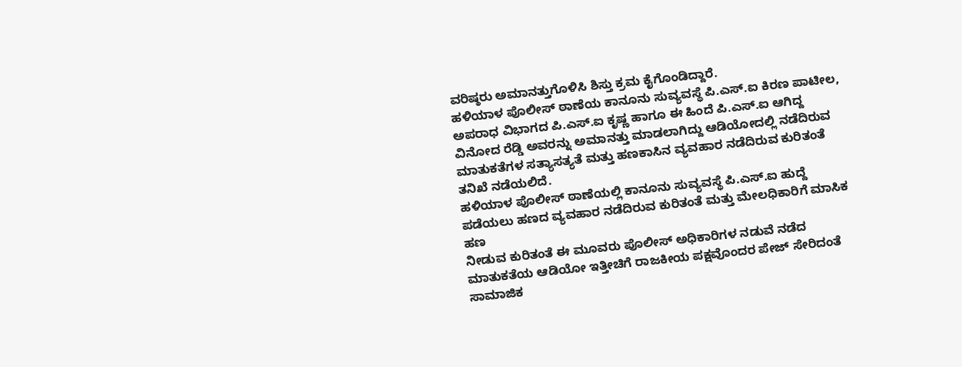ವರಿಷ್ಠರು ಅಮಾನತ್ತುಗೊಳಿಸಿ ಶಿಸ್ತು ಕ್ರಮ ಕೈಗೊಂಡಿದ್ದಾರೆ.
ಹಳಿಯಾಳ ಪೊಲೀಸ್ ಠಾಣೆಯ ಕಾನೂನು ಸುವ್ಯವಸ್ಥೆ ಪಿ.ಎಸ್.ಐ ಕಿರಣ ಪಾಟೀಲ, ಅಪರಾಧ ವಿಭಾಗದ ಪಿ.ಎಸ್.ಐ ಕೃಷ್ಣ ಹಾಗೂ ಈ ಹಿಂದೆ ಪಿ.ಎಸ್.ಐ ಆಗಿದ್ದ ವಿನೋದ ರೆಡ್ಡಿ ಅವರನ್ನು ಅಮಾನತ್ತು ಮಾಡಲಾಗಿದ್ದು ಆಡಿಯೋದಲ್ಲಿ ನಡೆದಿರುವ ಮಾತುಕತೆಗಳ ಸತ್ಯಾಸತ್ಯತೆ ಮತ್ತು ಹಣಕಾಸಿನ ವ್ಯವಹಾರ ನಡೆದಿರುವ ಕುರಿತಂತೆ ತನಿಖೆ ನಡೆಯಲಿದೆ.
ಹಳಿಯಾಳ ಪೊಲೀಸ್ ಠಾಣೆಯಲ್ಲಿ ಕಾನೂನು ಸುವ್ಯವಸ್ಥೆ ಪಿ.ಎಸ್.ಐ ಹುದ್ದೆ ಪಡೆಯಲು ಹಣದ ವ್ಯವಹಾರ ನಡೆದಿರುವ ಕುರಿತಂತೆ ಮತ್ತು ಮೇಲಧಿಕಾರಿಗೆ ಮಾಸಿಕ ಹಣ
ನೀಡುವ ಕುರಿತಂತೆ ಈ ಮೂವರು ಪೊಲೀಸ್ ಅಧಿಕಾರಿಗಳ ನಡುವೆ ನಡೆದ ಮಾತುಕತೆಯ ಆಡಿಯೋ ಇತ್ತೀಚಿಗೆ ರಾಜಕೀಯ ಪಕ್ಷವೊಂದರ ಪೇಜ್ ಸೇರಿದಂತೆ
ಸಾಮಾಜಿಕ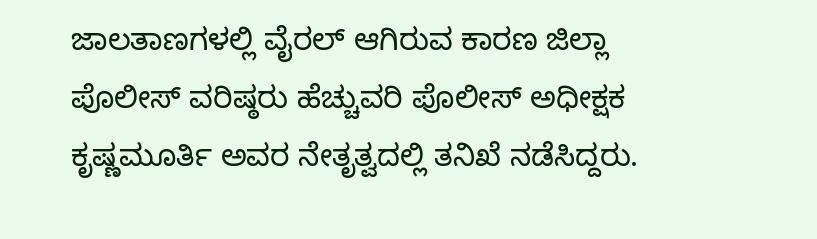ಜಾಲತಾಣಗಳಲ್ಲಿ ವೈರಲ್ ಆಗಿರುವ ಕಾರಣ ಜಿಲ್ಲಾ ಪೊಲೀಸ್ ವರಿಷ್ಠರು ಹೆಚ್ಚುವರಿ ಪೊಲೀಸ್ ಅಧೀಕ್ಷಕ ಕೃಷ್ಣಮೂರ್ತಿ ಅವರ ನೇತೃತ್ವದಲ್ಲಿ ತನಿಖೆ ನಡೆಸಿದ್ದರು.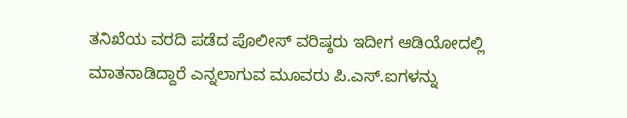ತನಿಖೆಯ ವರದಿ ಪಡೆದ ಪೊಲೀಸ್ ವರಿಷ್ಠರು ಇದೀಗ ಆಡಿಯೋದಲ್ಲಿ ಮಾತನಾಡಿದ್ದಾರೆ ಎನ್ನಲಾಗುವ ಮೂವರು ಪಿ.ಎಸ್.ಐಗಳನ್ನು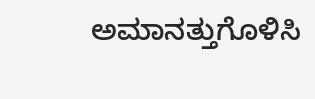ಅಮಾನತ್ತುಗೊಳಿಸಿ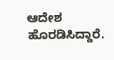ಆದೇಶ ಹೊರಡಿಸಿದ್ದಾರೆ.